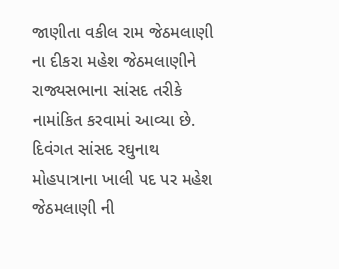જાણીતા વકીલ રામ જેઠમલાણી ના દીકરા મહેશ જેઠમલાણીને રાજ્યસભાના સાંસદ તરીકે નામાંકિત કરવામાં આવ્યા છે.
દિવંગત સાંસદ રઘુનાથ મોહપાત્રાના ખાલી પદ પર મહેશ જેઠમલાણી ની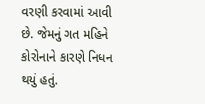વરણી કરવામાં આવી છે. જેમનું ગત મહિને કોરોનાને કારણે નિધન થયું હતું.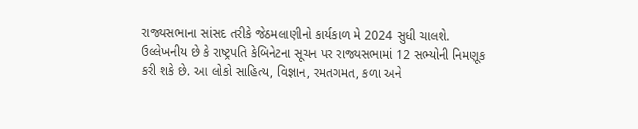રાજ્યસભાના સાંસદ તરીકે જેઠમલાણીનો કાર્યકાળ મે 2024 સુધી ચાલશે.
ઉલ્લેખનીય છે કે રાષ્ટ્રપતિ કેબિનેટના સૂચન પર રાજ્યસભામાં 12 સભ્યોની નિમણૂક કરી શકે છે. આ લોકો સાહિત્ય, વિજ્ઞાન, રમતગમત, કળા અને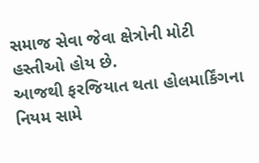સમાજ સેવા જેવા ક્ષેત્રોની મોટી હસ્તીઓ હોય છે.
આજથી ફરજિયાત થતા હોલમાર્કિંગના નિયમ સામે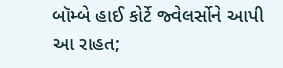બૉમ્બે હાઈ કોર્ટે જ્વેલર્સોને આપી આ રાહત;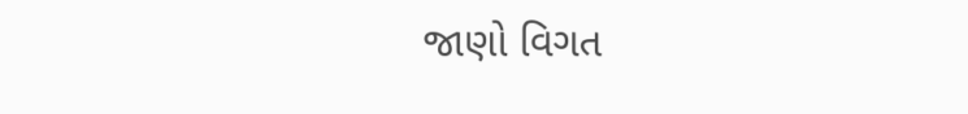જાણો વિગત